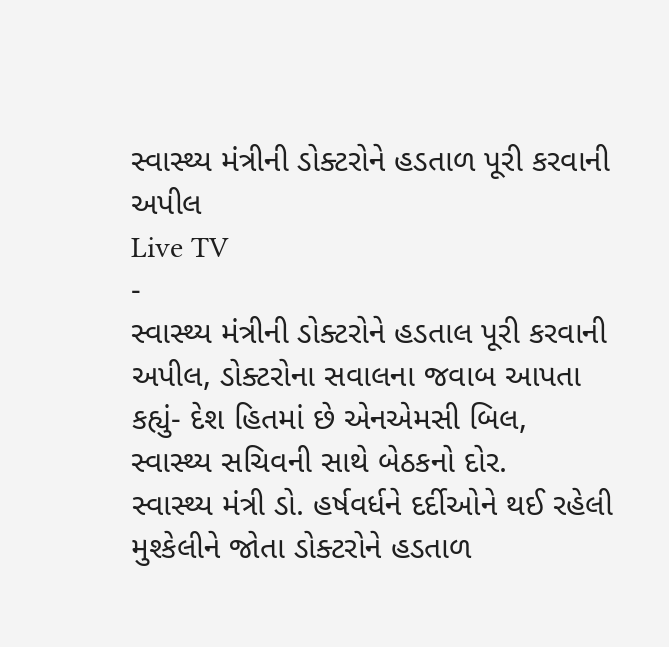સ્વાસ્થ્ય મંત્રીની ડોક્ટરોને હડતાળ પૂરી કરવાની અપીલ
Live TV
-
સ્વાસ્થ્ય મંત્રીની ડોક્ટરોને હડતાલ પૂરી કરવાની અપીલ, ડોક્ટરોના સવાલના જવાબ આપતા કહ્યું- દેશ હિતમાં છે એનએમસી બિલ, સ્વાસ્થ્ય સચિવની સાથે બેઠકનો દોર.
સ્વાસ્થ્ય મંત્રી ડો. હર્ષવર્ધને દર્દીઓને થઈ રહેલી મુશ્કેલીને જોતા ડોક્ટરોને હડતાળ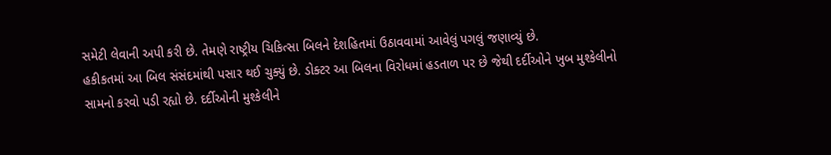સમેટી લેવાની અપી કરી છે. તેમણે રાષ્ટ્રીય ચિકિત્સા બિલને દેશહિતમાં ઉઠાવવામાં આવેલું પગલું જણાવ્યું છે.
હકીકતમાં આ બિલ સંસંદમાંથી પસાર થઈ ચુક્યું છે. ડોક્ટર આ બિલના વિરોધમાં હડતાળ પર છે જેથી દર્દીઓને ખુબ મુશ્કેલીનો સામનો કરવો પડી રહ્યો છે. દર્દીઓની મુશ્કેલીને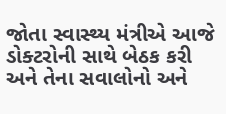જોતા સ્વાસ્થ્ય મંત્રીએ આજે ડોક્ટરોની સાથે બેઠક કરી અને તેના સવાલોનો અને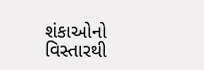શંકાઓનો વિસ્તારથી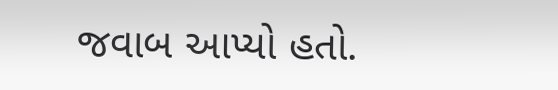જવાબ આપ્યો હતો.